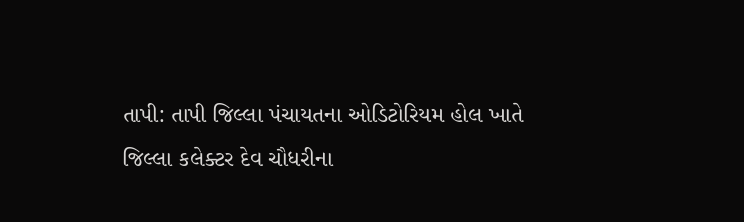તાપી: તાપી જિલ્લા પંચાયતના ઓડિટોરિયમ હોલ ખાતે જિલ્લા કલેક્ટર દેવ ચૌધરીના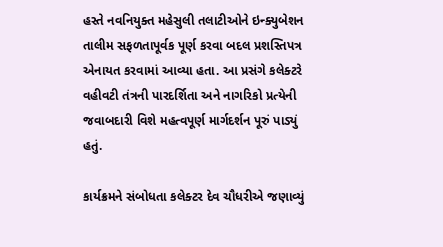હસ્તે નવનિયુક્ત મહેસુલી તલાટીઓને ઇન્ક્યુબેશન તાલીમ સફળતાપૂર્વક પૂર્ણ કરવા બદલ પ્રશસ્તિપત્ર એનાયત કરવામાં આવ્યા હતા. આ પ્રસંગે કલેક્ટરે વહીવટી તંત્રની પારદર્શિતા અને નાગરિકો પ્રત્યેની જવાબદારી વિશે મહત્વપૂર્ણ માર્ગદર્શન પૂરું પાડ્યું હતું.

કાર્યક્રમને સંબોધતા કલેક્ટર દેવ ચૌધરીએ જણાવ્યું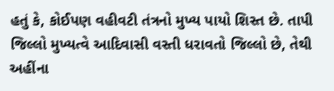હતું કે, કોઈપણ વહીવટી તંત્રનો મુખ્ય પાયો શિસ્ત છે. તાપી જિલ્લો મુખ્યત્વે આદિવાસી વસ્તી ધરાવતો જિલ્લો છે, તેથી અહીંના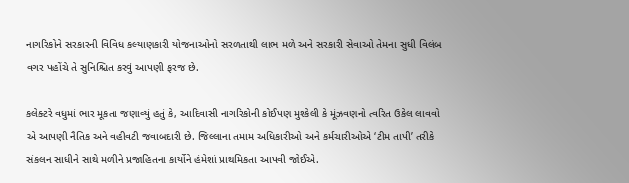નાગરિકોને સરકારની વિવિધ કલ્યાણકારી યોજનાઓનો સરળતાથી લાભ મળે અને સરકારી સેવાઓ તેમના સુધી વિલંબ વગર પહોંચે તે સુનિશ્ચિત કરવું આપણી ફરજ છે.

કલેક્ટરે વધુમાં ભાર મૂકતા જણાવ્યું હતું કે, આદિવાસી નાગરિકોની કોઈપણ મુશ્કેલી કે મૂંઝવણનો ત્વરિત ઉકેલ લાવવો એ આપણી નૈતિક અને વહીવટી જવાબદારી છે. જિલ્લાના તમામ અધિકારીઓ અને કર્મચારીઓએ ‘ટીમ તાપી’ તરીકે સંકલન સાધીને સાથે મળીને પ્રજાહિતના કાર્યોને હંમેશાં પ્રાથમિકતા આપવી જોઈએ.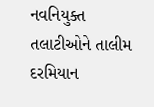નવનિયુક્ત તલાટીઓને તાલીમ દરમિયાન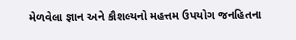મેળવેલા જ્ઞાન અને કૌશલ્યનો મહત્તમ ઉપયોગ જનહિતના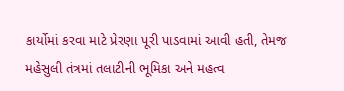કાર્યોમાં કરવા માટે પ્રેરણા પૂરી પાડવામાં આવી હતી, તેમજ મહેસુલી તંત્રમાં તલાટીની ભૂમિકા અને મહત્વ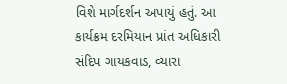વિશે માર્ગદર્શન અપાયું હતું. આ કાર્યક્રમ દરમિયાન પ્રાંત અધિકારી સંદિપ ગાયકવાડ, વ્યારા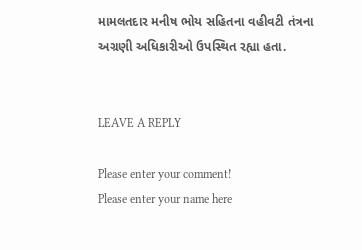મામલતદાર મનીષ ભોય સહિતના વહીવટી તંત્રના અગ્રણી અધિકારીઓ ઉપસ્થિત રહ્યા હતા.


LEAVE A REPLY

Please enter your comment!
Please enter your name here